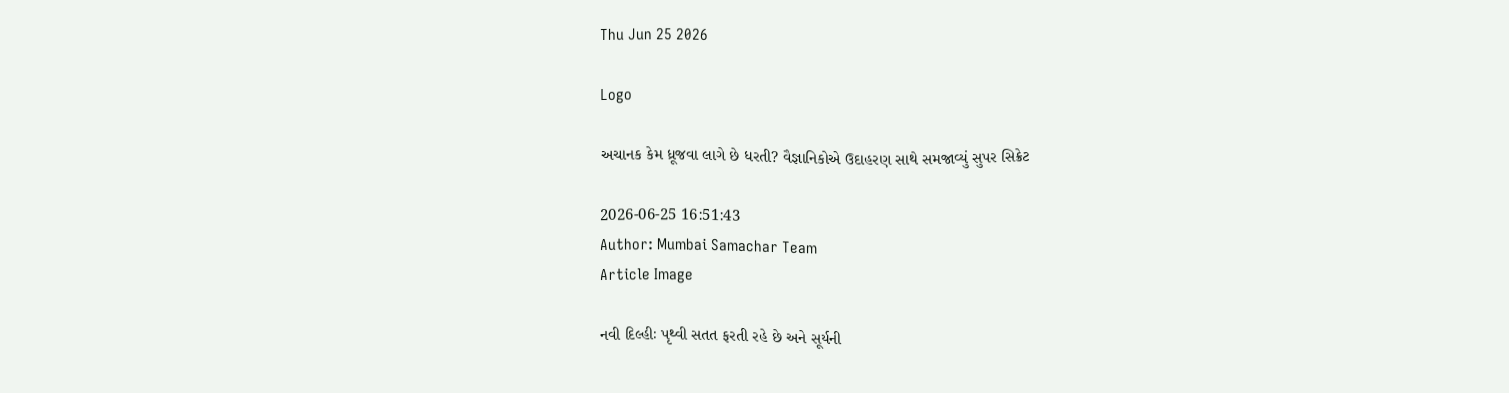Thu Jun 25 2026

Logo

અચાનક કેમ ધ્રૂજવા લાગે છે ધરતી? વૈજ્ઞાનિકોએ ઉદાહરણ સાથે સમજાવ્યું સુપર સિક્રેટ

2026-06-25 16:51:43
Author: Mumbai Samachar Team
Article Image

નવી દિલ્હીઃ પૃથ્વી સતત ફરતી રહે છે અને સૂર્યની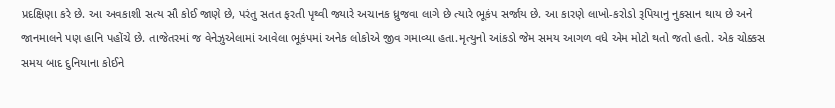પ્રદક્ષિણા કરે છે. આ અવકાશી સત્ય સૌ કોઈ જાણે છે, પરંતુ સતત ફરતી પૃથ્વી જ્યારે અચાનક ધ્રુજવા લાગે છે ત્યારે ભૂકંપ સર્જાય છે. આ કારણે લાખો-કરોડો રૂપિયાનુ નુકસાન થાય છે અને જાનમાલને પણ હાનિ પહોંચે છે. તાજેતરમાં જ વેનેઝુએલામાં આવેલા ભૂકંપમાં અનેક લોકોએ જીવ ગમાવ્યા હતા.મૃત્યુનો આંકડો જેમ સમય આગળ વધે એમ મોટો થતો જતો હતો. એક ચોક્કસ સમય બાદ દુનિયાના કોઈને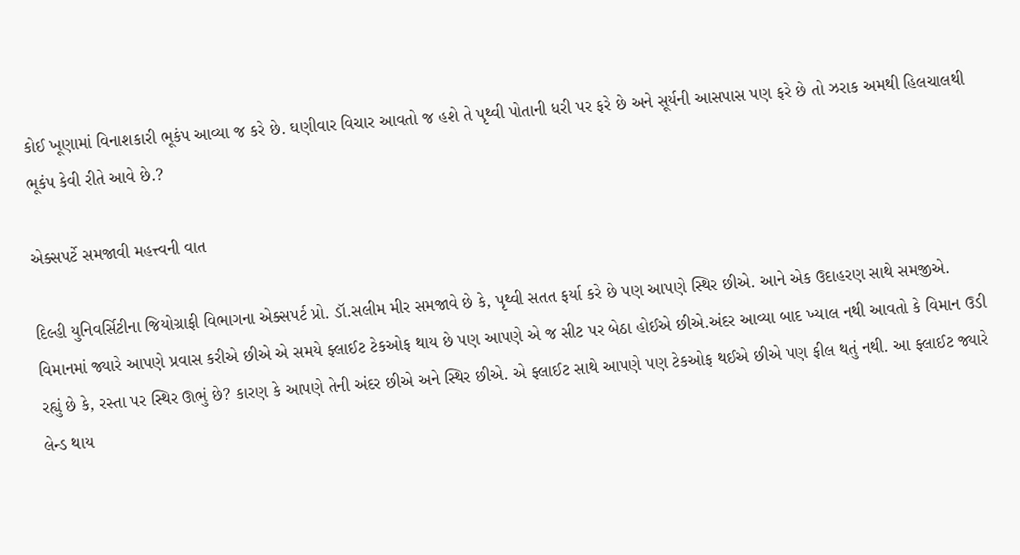કોઈ ખૂણામાં વિનાશકારી ભૂકંપ આવ્યા જ કરે છે. ઘણીવાર વિચાર આવતો જ હશે તે પૃથ્વી પોતાની ધરી પર ફરે છે અને સૂર્યની આસપાસ પણ ફરે છે તો ઝરાક અમથી હિલચાલથી ભૂકંપ કેવી રીતે આવે છે.?

એક્સપર્ટે સમજાવી મહત્ત્વની વાત

દિલ્હી યુનિવર્સિટીના જિયોગ્રાફી વિભાગના એક્સપર્ટ પ્રો. ડૉ.સલીમ મીર સમજાવે છે કે, પૃથ્વી સતત ફર્યા કરે છે પણ આપણે સ્થિર છીએ. આને એક ઉદાહરણ સાથે સમજીએ. વિમાનમાં જ્યારે આપણે પ્રવાસ કરીએ છીએ એ સમયે ફ્લાઈટ ટેકઓફ થાય છે પણ આપણે એ જ સીટ પર બેઠા હોઈએ છીએ.અંદર આવ્યા બાદ ખ્યાલ નથી આવતો કે વિમાન ઉડી રહ્યું છે કે, રસ્તા પર સ્થિર ઊભું છે? કારણ કે આપણે તેની અંદર છીએ અને સ્થિર છીએ. એ ફ્લાઈટ સાથે આપણે પણ ટેકઓફ થઈએ છીએ પણ ફીલ થતું નથી. આ ફ્લાઈટ જ્યારે લેન્ડ થાય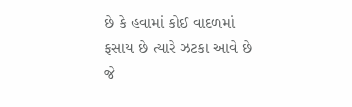છે કે હવામાં કોઈ વાદળમાં ફસાય છે ત્યારે ઝટકા આવે છે જે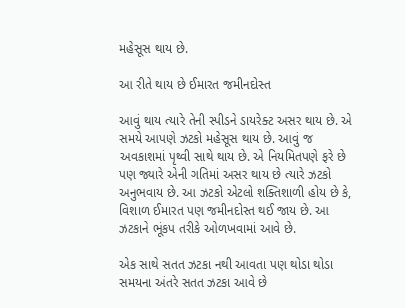મહેસૂસ થાય છે.

આ રીતે થાય છે ઈમારત જમીનદોસ્ત

આવું થાય ત્યારે તેની સ્પીડને ડાયરેક્ટ અસર થાય છે. એ સમયે આપણે ઝટકો મહેસૂસ થાય છે. આવું જ અવકાશમાં પૃથ્વી સાથે થાય છે. એ નિયમિતપણે ફરે છે પણ જ્યારે એની ગતિમાં અસર થાય છે ત્યારે ઝટકો અનુભવાય છે. આ ઝટકો એટલો શક્તિશાળી હોય છે કે, વિશાળ ઈમારત પણ જમીનદોસ્ત થઈ જાય છે. આ ઝટકાને ભૂંકપ તરીકે ઓળખવામાં આવે છે.

એક સાથે સતત ઝટકા નથી આવતા પણ થોડા થોડા સમયના અંતરે સતત ઝટકા આવે છે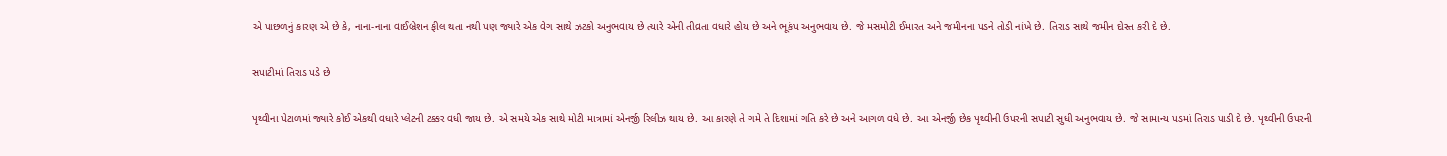એ પાછળનું કારણ એ છે કે, નાના-નાના વાઈબ્રેશન ફીલ થતા નથી પણ જ્યારે એક વેગ સાથે ઝટકો અનુભવાય છે ત્યારે એની તીવ્રતા વધારે હોય છે અને ભૂકંપ અનુભવાય છે. જે મસમોટી ઈમારત અને જમીનના પડને તોડી નાંખે છે. તિરાડ સાથે જમીન દોસ્ત કરી દે છે.

સપાટીમાં તિરાડ પડે છે

પૃથ્વીના પેટાળમાં જ્યારે કોઈ એકથી વધારે પ્લેટની ટક્કર વધી જાય છે. એ સમયે એક સાથે મોટી માત્રામાં એનર્જી રિલીઝ થાય છે. આ કારણે તે ગમે તે દિશામાં ગતિ કરે છે અને આગળ વધે છે. આ એનર્જી છેક પૃથ્વીની ઉપરની સપાટી સુધી અનુભવાય છે. જે સામાન્ય પડમાં તિરાડ પાડી દે છે. પૃથ્વીની ઉપરની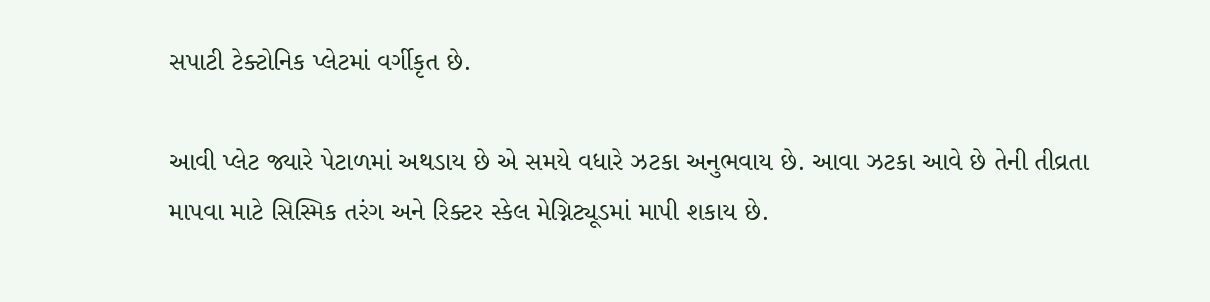સપાટી ટેક્ટોનિક પ્લેટમાં વર્ગીકૃત છે.

આવી પ્લેટ જ્યારે પેટાળમાં અથડાય છે એ સમયે વધારે ઝટકા અનુભવાય છે. આવા ઝટકા આવે છે તેની તીવ્રતા માપવા માટે સિસ્મિક તરંગ અને રિક્ટર સ્કેલ મેગ્નિટ્યૂડમાં માપી શકાય છે.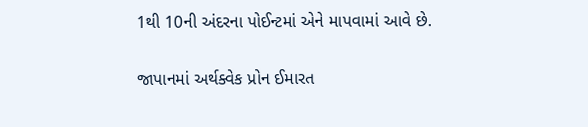1થી 10ની અંદરના પોઈન્ટમાં એને માપવામાં આવે છે.

જાપાનમાં અર્થક્વેક પ્રોન ઈમારત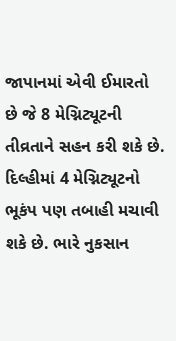જાપાનમાં એવી ઈમારતો છે જે 8 મેગ્નિટ્યૂટની તીવ્રતાને સહન કરી શકે છે. દિલ્હીમાં 4 મેગ્નિટ્યૂટનો ભૂકંપ પણ તબાહી મચાવી શકે છે. ભારે નુકસાન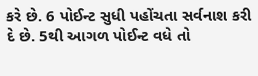કરે છે. 6 પોઈન્ટ સુધી પહોંચતા સર્વનાશ કરી દે છે. 5થી આગળ પોઈન્ટ વધે તો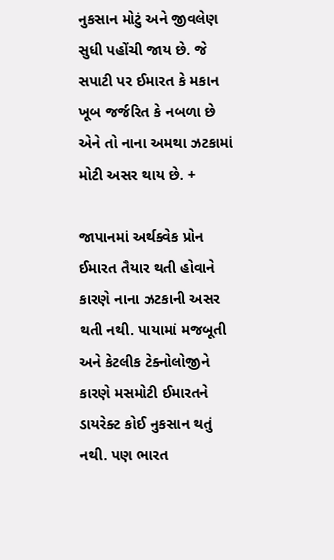નુકસાન મોટું અને જીવલેણ સુધી પહોંચી જાય છે. જે સપાટી પર ઈમારત કે મકાન ખૂબ જર્જરિત કે નબળા છે એને તો નાના અમથા ઝટકામાં મોટી અસર થાય છે. +

જાપાનમાં અર્થક્વેક પ્રોન ઈમારત તૈયાર થતી હોવાને કારણે નાના ઝટકાની અસર થતી નથી. પાયામાં મજબૂતી અને કેટલીક ટેક્નોલોજીને કારણે મસમોટી ઈમારતને ડાયરેક્ટ કોઈ નુકસાન થતું નથી. પણ ભારત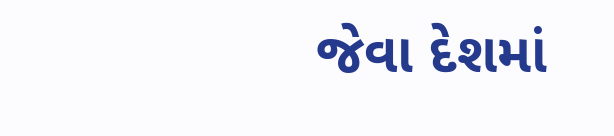જેવા દેશમાં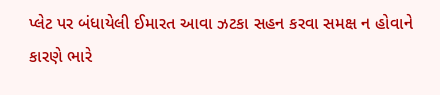પ્લેટ પર બંધાયેલી ઈમારત આવા ઝટકા સહન કરવા સમક્ષ ન હોવાને કારણે ભારે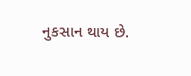નુકસાન થાય છે.